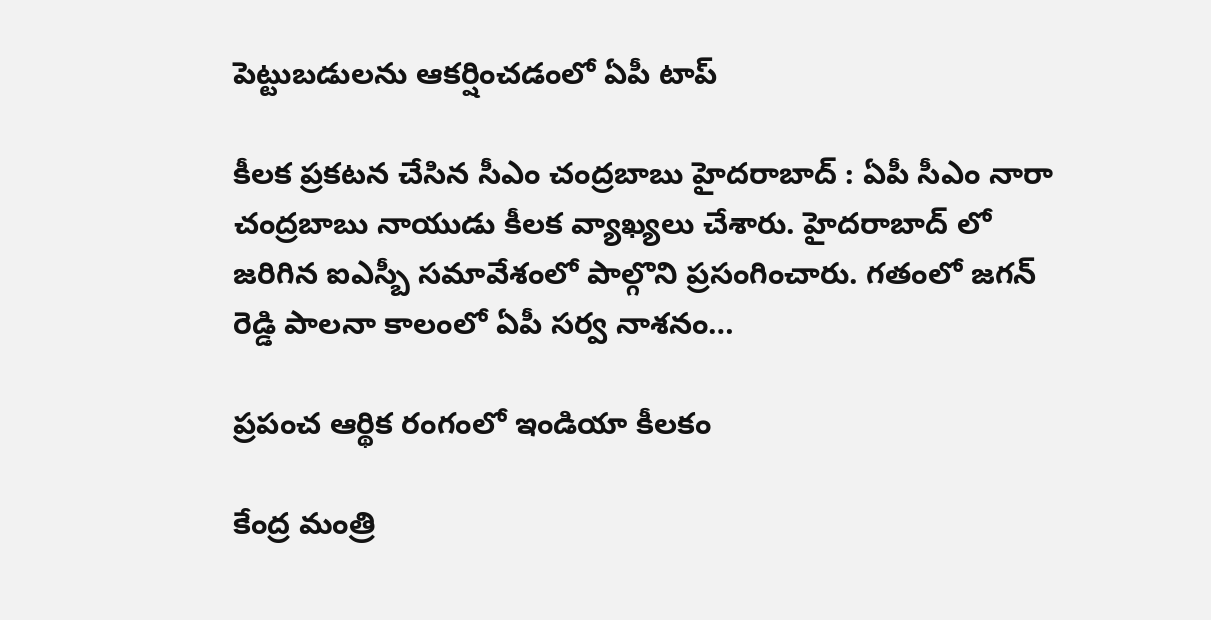పెట్టుబ‌డుల‌ను ఆక‌ర్షించ‌డంలో ఏపీ టాప్

కీల‌క ప్ర‌క‌ట‌న చేసిన సీఎం చంద్ర‌బాబు హైద‌రాబాద్ : ఏపీ సీఎం నారా చంద్ర‌బాబు నాయుడు కీల‌క వ్యాఖ్య‌లు చేశారు. హైద‌రాబాద్ లో జ‌రిగిన ఐఎస్బీ స‌మావేశంలో పాల్గొని ప్ర‌సంగించారు. గ‌తంలో జ‌గ‌న్ రెడ్డి పాల‌నా కాలంలో ఏపీ స‌ర్వ నాశ‌నం…

ప్రపంచ ఆర్థిక రంగంలో ఇండియా కీల‌కం

కేంద్ర మంత్రి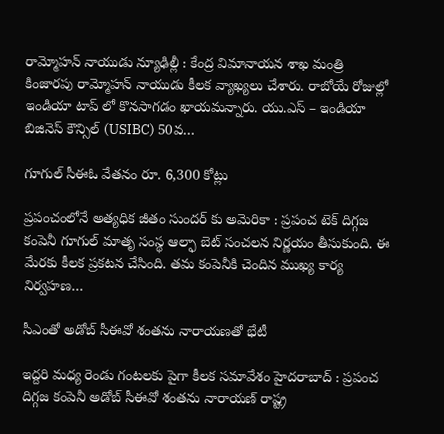రామ్మోహ‌న్ నాయుడు న్యూఢిల్లీ : కేంద్ర విమానాయ‌న శాఖ మంత్రి కింజార‌పు రామ్మోహ‌న్ నాయుడు కీల‌క వ్యాఖ్య‌లు చేశారు. రాబోయే రోజుల్లో ఇండియా టాప్ లో కొన‌సాగ‌డం ఖాయ‌మ‌న్నారు. యు.ఎస్ – ఇండియా బిజినెస్ కౌన్సిల్ (USIBC) 50వ…

గూగుల్ సీఈఓ వేత‌నం రూ. 6,300 కోట్లు

ప్ర‌పంచంలోనే అత్య‌ధిక జీతం సుంద‌ర్ కు అమెరికా : ప్ర‌పంచ టెక్ దిగ్గ‌జ కంపెనీ గూగుల్ మాతృ సంస్థ ఆల్ఫా బెట్ సంచ‌ల‌న నిర్ణ‌యం తీసుకుంది. ఈ మేర‌కు కీల‌క ప్ర‌క‌ట‌న చేసింది. త‌మ కంపెనీకి చెందిన ముఖ్య కార్య నిర్వ‌హ‌ణ…

సీఎంతో అడోబ్ సీఈవో శంత‌ను నారాయ‌ణ‌తో భేటీ

ఇద్ద‌రి మ‌ధ్య రెండు గంట‌ల‌కు పైగా కీల‌క స‌మావేశం హైద‌రాబాద్ : ప్ర‌పంచ దిగ్గ‌జ కంపెనీ అడోబ్ సీఈవో శంత‌ను నారాయ‌ణ్ రాష్ట్ర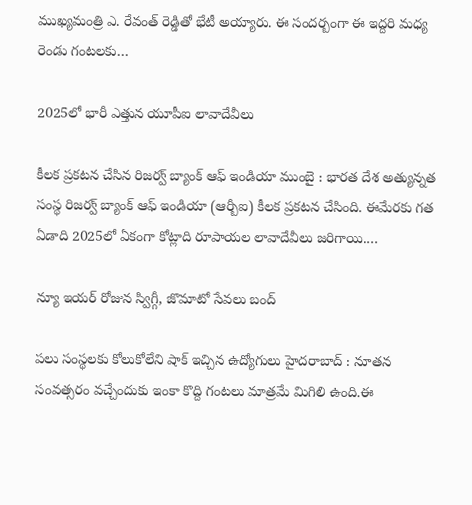ముఖ్య‌మంత్రి ఎ. రేవంత్ రెడ్డితో భేటీ అయ్యారు. ఈ సంద‌ర్బంగా ఈ ఇద్ద‌రి మ‌ధ్య రెండు గంట‌ల‌కు…

2025లో భారీ ఎత్తున యూపీఐ లావాదేవీలు

కీల‌క ప్ర‌క‌ట‌న చేసిన రిజ‌ర్వ్ బ్యాంక్ ఆఫ్ ఇండియా ముంబై : భార‌త దేశ అత్యున్న‌త సంస్థ రిజ‌ర్వ్ బ్యాంక్ ఆఫ్ ఇండియా (ఆర్బీఐ) కీల‌క ప్ర‌క‌ట‌న చేసింది. ఈమేర‌కు గ‌త ఏడాది 2025లో ఏకంగా కోట్లాది రూపాయ‌ల లావాదేవీలు జ‌రిగాయి.…

న్యూ ఇయర్ రోజున స్విగ్గీ, జొమాటో సేవలు బంద్

ప‌లు సంస్థ‌ల‌కు కోలుకోలేని షాక్ ఇచ్చిన ఉద్యోగులు హైద‌రాబాద్ : నూత‌న సంవ‌త్స‌రం వ‌చ్చేందుకు ఇంకా కొద్ది గంట‌లు మాత్ర‌మే మిగిలి ఉంది.ఈ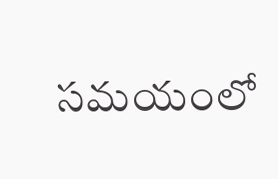స‌మ‌యంలో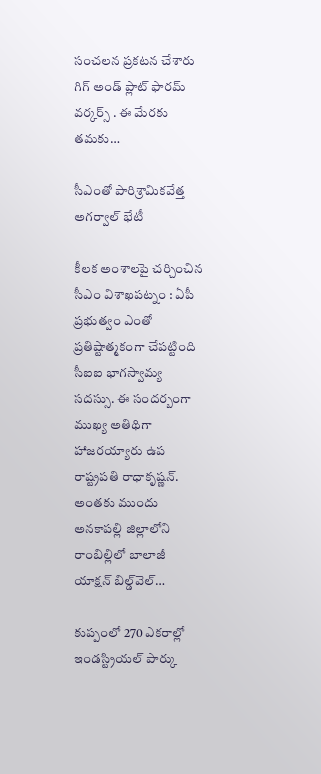సంచ‌ల‌న ప్ర‌క‌ట‌న చేశారు గిగ్ అండ్ ప్లాట్ ఫార‌మ్ వ‌ర్కర్స్ . ఈ మేర‌కు త‌మ‌కు…

సీఎంతో పారిశ్రామిక‌వేత్త అగర్వాల్ భేటీ

కీల‌క అంశాల‌పై చ‌ర్చించిన సీఎం విశాఖ‌ప‌ట్నం : ఏపీ ప్ర‌భుత్వం ఎంతో ప్ర‌తిష్టాత్మ‌కంగా చేప‌ట్టింది సీఐఐ భాగ‌స్వామ్య స‌ద‌స్సు. ఈ సంద‌ర్బంగా ముఖ్య అతిథిగా హాజ‌ర‌య్యారు ఉప రాష్ట్ర‌ప‌తి రాధాకృష్ణ‌న్. అంత‌కు ముందు అనకాపల్లి జిల్లాలోని రాంబిల్లిలో బాలాజీ యాక్షన్ బిల్డ్‌వెల్…

కుప్పంలో 270 ఎక‌రాల్లో ఇండస్ట్రియ‌ల్ పార్కు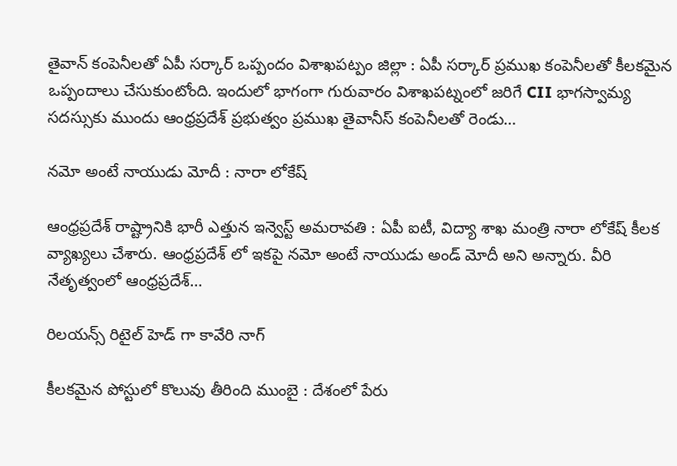తైవాన్ కంపెనీల‌తో ఏపీ స‌ర్కార్ ఒప్పందం విశాఖ‌ప‌ట్పం జిల్లా : ఏపీ స‌ర్కార్ ప్ర‌ముఖ కంపెనీల‌తో కీల‌క‌మైన ఒప్పందాలు చేసుకుంటోంది. ఇందులో భాగంగా గురువారం విశాఖపట్నంలో జరిగే CII భాగస్వామ్య సదస్సుకు ముందు ఆంధ్రప్రదేశ్ ప్రభుత్వం ప్రముఖ తైవానీస్ కంపెనీలతో రెండు…

న‌మో అంటే నాయుడు మోదీ : నారా లోకేష్

ఆంధ్ర‌ప్ర‌దేశ్ రాష్ట్రానికి భారీ ఎత్తున ఇన్వెస్ట్ అమ‌రావ‌తి : ఏపీ ఐటీ, విద్యా శాఖ మంత్రి నారా లోకేష్ కీల‌క వ్యాఖ్య‌లు చేశారు. ఆంధ్రప్రదేశ్ లో ఇకపై నమో అంటే నాయుడు అండ్ మోదీ అని అన్నారు. వీరి నేతృత్వంలో ఆంధ్రప్రదేశ్…

రిల‌య‌న్స్ రిటైల్ హెడ్ గా కావేరి నాగ్

కీల‌క‌మైన పోస్టులో కొలువు తీరింది ముంబై : దేశంలో పేరు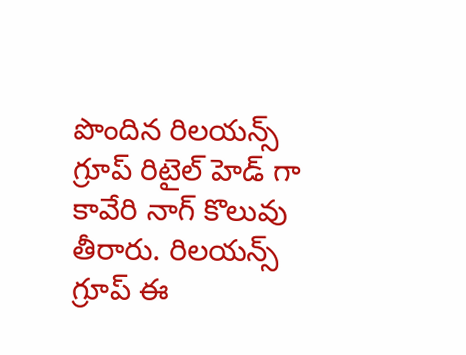పొందిన రిల‌య‌న్స్ గ్రూప్ రిటైల్ హెడ్ గా కావేరి నాగ్ కొలువు తీరారు. రిల‌య‌న్స్ గ్రూప్ ఈ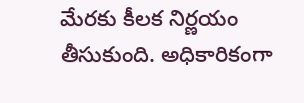మేర‌కు కీల‌క నిర్ణ‌యం తీసుకుంది. అధికారికంగా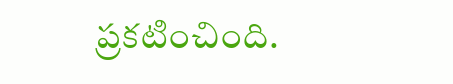ప్ర‌క‌టించింది.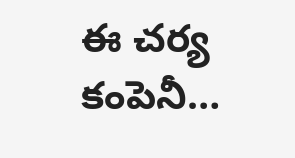ఈ చర్య కంపెనీ…